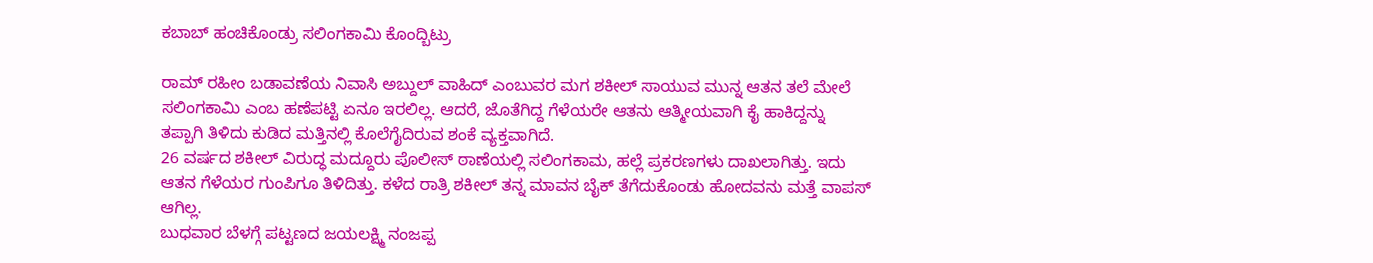ಕಬಾಬ್ ಹಂಚಿಕೊಂಡ್ರು ಸಲಿಂಗಕಾಮಿ ಕೊಂದ್ಬಿಟ್ರು

ರಾಮ್ ರಹೀಂ ಬಡಾವಣೆಯ ನಿವಾಸಿ ಅಬ್ದುಲ್ ವಾಹಿದ್ ಎಂಬುವರ ಮಗ ಶಕೀಲ್ ಸಾಯುವ ಮುನ್ನ ಆತನ ತಲೆ ಮೇಲೆ ಸಲಿಂಗಕಾಮಿ ಎಂಬ ಹಣೆಪಟ್ಟಿ ಏನೂ ಇರಲಿಲ್ಲ. ಆದರೆ, ಜೊತೆಗಿದ್ದ ಗೆಳೆಯರೇ ಆತನು ಆತ್ಮೀಯವಾಗಿ ಕೈ ಹಾಕಿದ್ದನ್ನು ತಪ್ಪಾಗಿ ತಿಳಿದು ಕುಡಿದ ಮತ್ತಿನಲ್ಲಿ ಕೊಲೆಗೈದಿರುವ ಶಂಕೆ ವ್ಯಕ್ತವಾಗಿದೆ.
26 ವರ್ಷದ ಶಕೀಲ್ ವಿರುದ್ಧ ಮದ್ದೂರು ಪೊಲೀಸ್ ಠಾಣೆಯಲ್ಲಿ ಸಲಿಂಗಕಾಮ, ಹಲ್ಲೆ ಪ್ರಕರಣಗಳು ದಾಖಲಾಗಿತ್ತು. ಇದು ಆತನ ಗೆಳೆಯರ ಗುಂಪಿಗೂ ತಿಳಿದಿತ್ತು. ಕಳೆದ ರಾತ್ರಿ ಶಕೀಲ್ ತನ್ನ ಮಾವನ ಬೈಕ್ ತೆಗೆದುಕೊಂಡು ಹೋದವನು ಮತ್ತೆ ವಾಪಸ್ ಆಗಿಲ್ಲ.
ಬುಧವಾರ ಬೆಳಗ್ಗೆ ಪಟ್ಟಣದ ಜಯಲಕ್ಷ್ಮಿ ನಂಜಪ್ಪ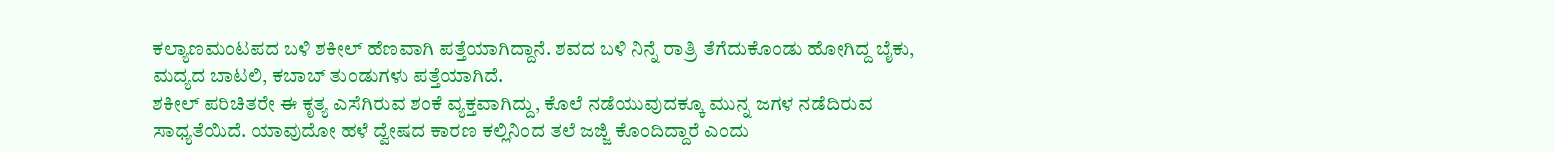ಕಲ್ಯಾಣಮಂಟಪದ ಬಳಿ ಶಕೀಲ್ ಹೆಣವಾಗಿ ಪತ್ತೆಯಾಗಿದ್ದಾನೆ. ಶವದ ಬಳಿ ನಿನ್ನೆ ರಾತ್ರಿ ತೆಗೆದುಕೊಂಡು ಹೋಗಿದ್ದ ಬೈಕು, ಮದ್ಯದ ಬಾಟಲಿ, ಕಬಾಬ್ ತುಂಡುಗಳು ಪತ್ತೆಯಾಗಿದೆ.
ಶಕೀಲ್ ಪರಿಚಿತರೇ ಈ ಕೃತ್ಯ ಎಸೆಗಿರುವ ಶಂಕೆ ವ್ಯಕ್ತವಾಗಿದ್ದು, ಕೊಲೆ ನಡೆಯುವುದಕ್ಕೂ ಮುನ್ನ ಜಗಳ ನಡೆದಿರುವ ಸಾಧ್ಯತೆಯಿದೆ. ಯಾವುದೋ ಹಳೆ ದ್ವೇಷದ ಕಾರಣ ಕಲ್ಲಿನಿಂದ ತಲೆ ಜಜ್ಜಿ ಕೊಂದಿದ್ದಾರೆ ಎಂದು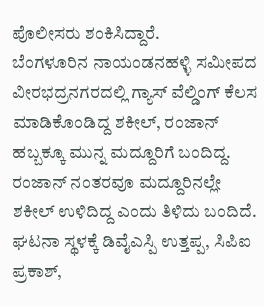ಪೊಲೀಸರು ಶಂಕಿಸಿದ್ದಾರೆ.
ಬೆಂಗಳೂರಿನ ನಾಯಂಡನಹಳ್ಳಿ ಸಮೀಪದ ವೀರಭದ್ರನಗರದಲ್ಲಿ ಗ್ಯಾಸ್ ವೆಲ್ಡಿಂಗ್ ಕೆಲಸ ಮಾಡಿಕೊಂಡಿದ್ದ ಶಕೀಲ್, ರಂಜಾನ್ ಹಬ್ಬಕ್ಕೂ ಮುನ್ನ ಮದ್ದೂರಿಗೆ ಬಂದಿದ್ದ. ರಂಜಾನ್ ನಂತರವೂ ಮದ್ದೂರಿನಲ್ಲೇ ಶಕೀಲ್ ಉಳಿದಿದ್ದ ಎಂದು ತಿಳಿದು ಬಂದಿದೆ.
ಘಟನಾ ಸ್ಥಳಕ್ಕೆ ಡಿವೈಎಸ್ಪಿ ಉತ್ತಪ್ಪ, ಸಿಪಿಐ ಪ್ರಕಾಶ್,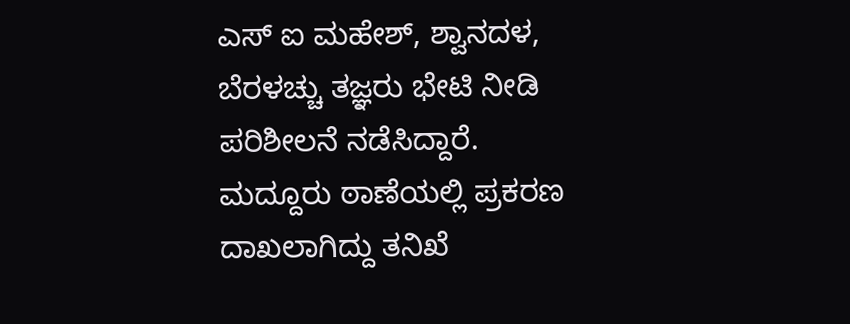ಎಸ್ ಐ ಮಹೇಶ್, ಶ್ವಾನದಳ, ಬೆರಳಚ್ಚು ತಜ್ಞರು ಭೇಟಿ ನೀಡಿ ಪರಿಶೀಲನೆ ನಡೆಸಿದ್ದಾರೆ. ಮದ್ದೂರು ಠಾಣೆಯಲ್ಲಿ ಪ್ರಕರಣ ದಾಖಲಾಗಿದ್ದು ತನಿಖೆ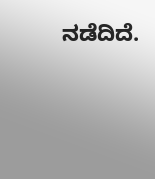ನಡೆದಿದೆ.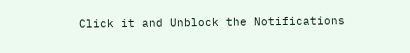Click it and Unblock the Notifications